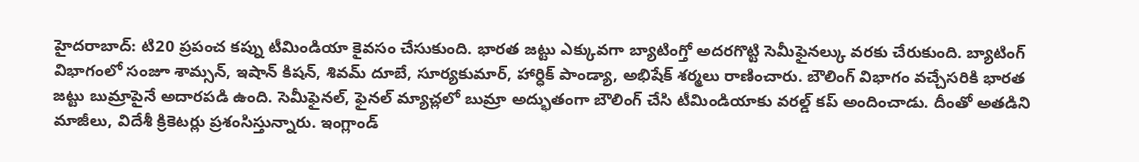హైదరాబాద్: టి20 ప్రపంచ కప్ను టీమిండియా కైవసం చేసుకుంది. భారత జట్టు ఎక్కువగా బ్యాటింగ్తో అదరగొట్టి సెమీఫైనల్కు వరకు చేరుకుంది. బ్యాటింగ్ విభాగంలో సంజూ శామ్సన్, ఇషాన్ కిషన్, శివమ్ దూబే, సూర్యకుమార్, హార్ధిక్ పాండ్యా, అభిషేక్ శర్మలు రాణించారు. బౌలింగ్ విభాగం వచ్చేసరికి భారత జట్టు బుమ్రాపైనే అదారపడి ఉంది. సెమీఫైనల్, ఫైనల్ మ్యాచ్లలో బుమ్రా అద్భుతంగా బౌలింగ్ చేసి టీమిండియాకు వరల్డ్ కప్ అందించాడు. దీంతో అతడిని మాజీలు, విదేశీ క్రికెటర్లు ప్రశంసిస్తున్నారు. ఇంగ్లాండ్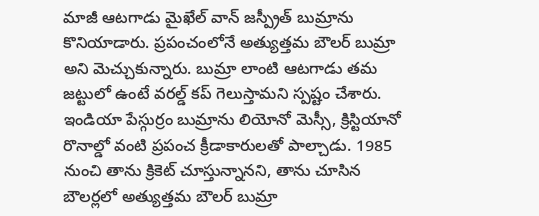మాజీ ఆటగాడు మైఖేల్ వాన్ జస్ప్రీత్ బుమ్రాను కొనియాడారు. ప్రపంచంలోనే అత్యుత్తమ బౌలర్ బుమ్రా అని మెచ్చుకున్నారు. బుమ్రా లాంటి ఆటగాడు తమ జట్టులో ఉంటే వరల్డ్ కప్ గెలుస్తామని స్పష్టం చేశారు. ఇండియా పేస్గుర్రం బుమ్రాను లియోనో మెస్సీ, క్రిస్టియానో రొనాల్డో వంటి ప్రపంచ క్రీడాకారులతో పాల్చాడు. 1985 నుంచి తాను క్రికెట్ చూస్తున్నానని, తాను చూసిన బౌలర్లలో అత్యుత్తమ బౌలర్ బుమ్రా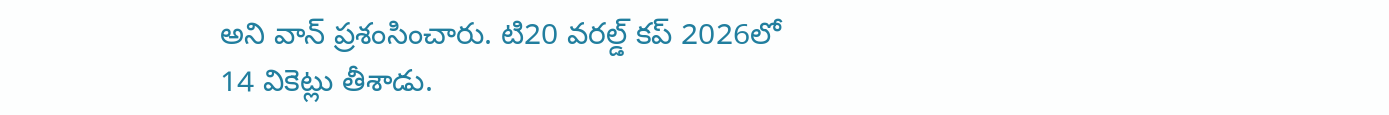అని వాన్ ప్రశంసించారు. టి20 వరల్డ్ కప్ 2026లో 14 వికెట్లు తీశాడు.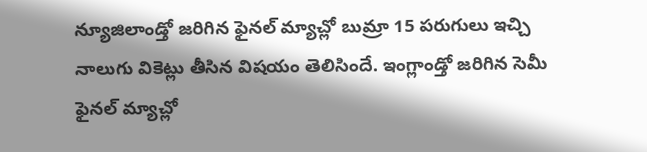న్యూజిలాండ్తో జరిగిన ఫైనల్ మ్యాచ్లో బుమ్రా 15 పరుగులు ఇచ్చి నాలుగు వికెట్లు తీసిన విషయం తెలిసిందే. ఇంగ్లాండ్తో జరిగిన సెమీ ఫైనల్ మ్యాచ్లో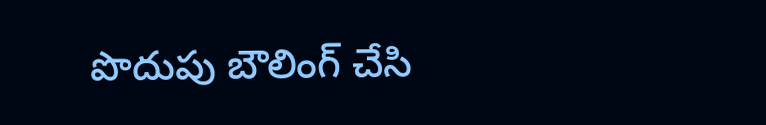పొదుపు బౌలింగ్ చేసి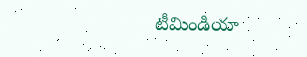టీమిండియా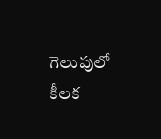గెలుపులో కీలక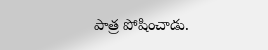పాత్ర పోషించాడు.